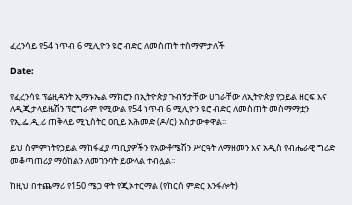ፈረንሳይ የ54 ነጥብ 6 ሚሊዮን ዩሮ ብድር ለመስጠት ተስማምታለች

Date:

የፈረንሳዩ ፕሬዚዳንት ኢማኑኤል ማክሮን በኢትዮጵያ ጉብኝታቸው ሀገራቸው ለኢትዮጵያ የኃይል ዘርፍ እና ለዲጂታላይዜሽን ፕሮግራም የሚውል የ54 ነጥብ 6 ሚሊዮን ዩሮ ብድር ለመስጠት መስማማቷን የኢ.ፌ.ዲ.ሪ ጠቅላይ ሚኒስትር ዐቢይ አሕመድ (ዶ/ር) አስታውቀዋል፡፡

ይህ ስምምነትየኃይል ማከፋፈያ ጣቢያዎችን የአውቶሜሽን ሥርዓት ለማዘመን እና አዲስ የብሔራዊ ግሪድ መቆጣጠሪያ ማዕከልን ለመገንባት ይውላል ተብሏል።

ከዚህ በተጨማሪ የ150 ሜጋ ዋት የጂኦተርማል (የከርሰ ምድር እንፋሎት)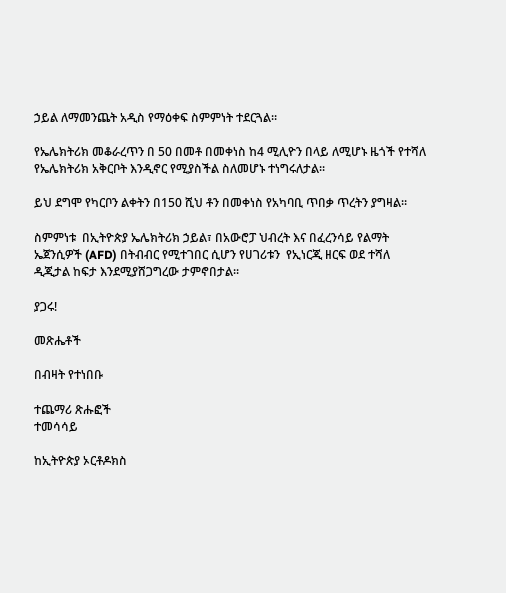ኃይል ለማመንጨት አዲስ የማዕቀፍ ስምምነት ተደርጓል።

የኤሌክትሪክ መቆራረጥን በ 50 በመቶ በመቀነስ ከ4 ሚሊዮን በላይ ለሚሆኑ ዜጎች የተሻለ የኤሌክትሪክ አቅርቦት እንዲኖር የሚያስችል ስለመሆኑ ተነግሩለታል፡፡

ይህ ደግሞ የካርቦን ልቀትን በ150 ሺህ ቶን በመቀነስ የአካባቢ ጥበቃ ጥረትን ያግዛል።

ስምምነቱ  በኢትዮጵያ ኤሌክትሪክ ኃይል፣ በአውሮፓ ህብረት እና በፈረንሳይ የልማት ኤጀንሲዎች (AFD) በትብብር የሚተገበር ሲሆን የሀገሪቱን  የኢነርጂ ዘርፍ ወደ ተሻለ ዲጂታል ከፍታ እንደሚያሸጋግረው ታምኖበታል፡፡

ያጋሩ!

መጽሔቶች

በብዛት የተነበቡ

ተጨማሪ ጽሑፎች
ተመሳሳይ

ከኢትዮጵያ ኦርቶዶክስ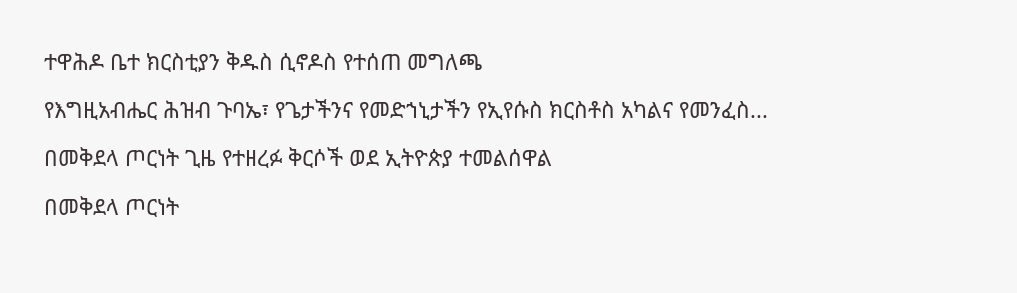ተዋሕዶ ቤተ ክርስቲያን ቅዱስ ሲኖዶስ የተሰጠ መግለጫ

የእግዚአብሔር ሕዝብ ጉባኤ፣ የጌታችንና የመድኀኒታችን የኢየሱስ ክርስቶስ አካልና የመንፈስ...

በመቅደላ ጦርነት ጊዜ የተዘረፉ ቅርሶች ወደ ኢትዮጵያ ተመልሰዋል

በመቅደላ ጦርነት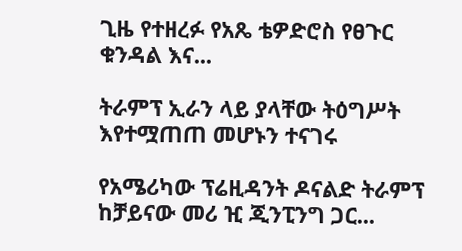ጊዜ የተዘረፉ የአጼ ቴዎድሮስ የፀጉር ቁንዳል እና...

ትራምፕ ኢራን ላይ ያላቸው ትዕግሥት እየተሟጠጠ መሆኑን ተናገሩ

የአሜሪካው ፕሬዚዳንት ዶናልድ ትራምፕ ከቻይናው መሪ ዢ ጂንፒንግ ጋር...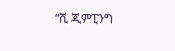“ሺ ጂምፒንግ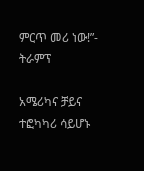ምርጥ መሪ ነው!”- ትራምፕ

አሜሪካና ቻይና ተፎካካሪ ሳይሆኑ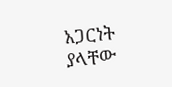አጋርነት ያላቸው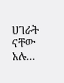ሀገራት ናቸው አሉ...